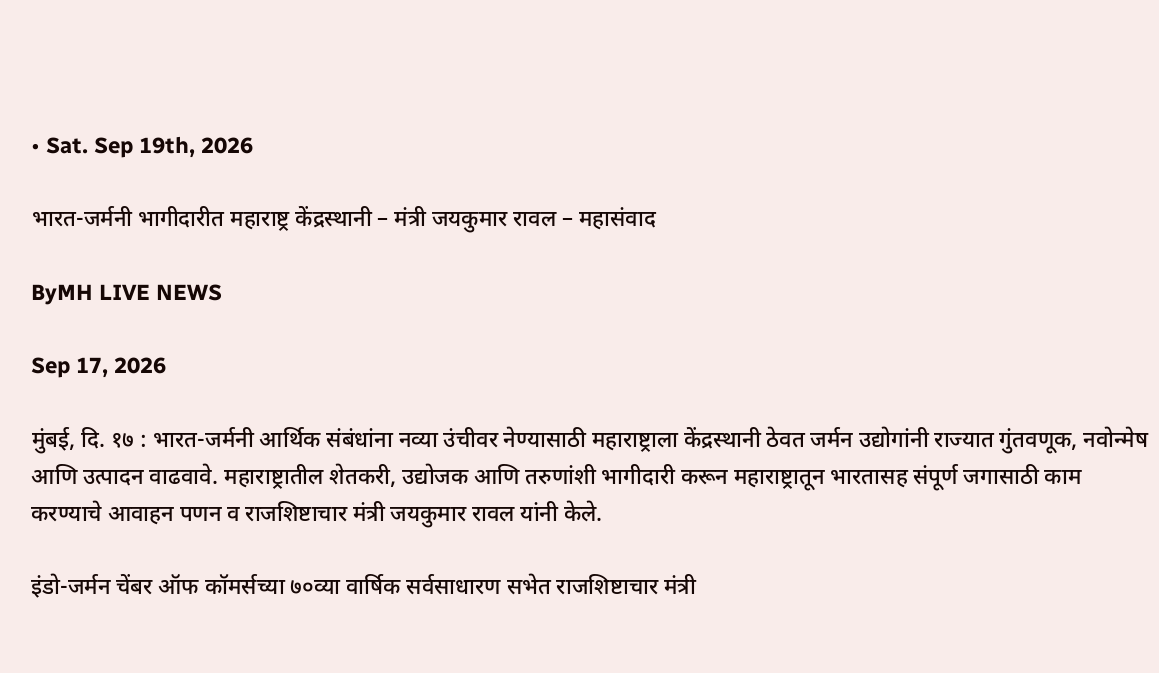• Sat. Sep 19th, 2026

भारत-जर्मनी भागीदारीत महाराष्ट्र केंद्रस्थानी – मंत्री जयकुमार रावल – महासंवाद

ByMH LIVE NEWS

Sep 17, 2026

मुंबई, दि. १७ : भारत-जर्मनी आर्थिक संबंधांना नव्या उंचीवर नेण्यासाठी महाराष्ट्राला केंद्रस्थानी ठेवत जर्मन उद्योगांनी राज्यात गुंतवणूक, नवोन्मेष आणि उत्पादन वाढवावे. महाराष्ट्रातील शेतकरी, उद्योजक आणि तरुणांशी भागीदारी करून महाराष्ट्रातून भारतासह संपूर्ण जगासाठी काम करण्याचे आवाहन पणन व राजशिष्टाचार मंत्री जयकुमार रावल यांनी केले.

इंडो-जर्मन चेंबर ऑफ कॉमर्सच्या ७०व्या वार्षिक सर्वसाधारण सभेत राजशिष्टाचार मंत्री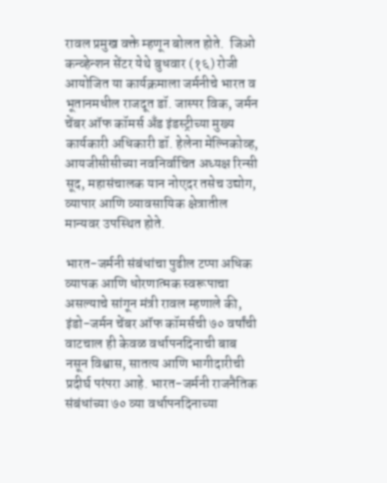रावल प्रमुख वक्ते म्हणून बोलत होते.  जिओ कन्व्हेन्शन सेंटर येथे बुधवार (१६) रोजी आयोजित या कार्यक्रमाला जर्मनीचे भारत व भूतानमधील राजदूत डॉ. जास्पर विक, जर्मन चेंबर ऑफ कॉमर्स अँड इंडस्ट्रीच्या मुख्य कार्यकारी अधिकारी डॉ. हेलेना मेल्निकोव्ह, आयजीसीसीच्या नवनिर्वाचित अध्यक्ष रिन्सी सूद, महासंचालक यान नोएदर तसेच उद्योग, व्यापार आणि व्यावसायिक क्षेत्रातील मान्यवर उपस्थित होते.

भारत-जर्मनी संबंधांचा पुढील टप्पा अधिक व्यापक आणि धोरणात्मक स्वरूपाचा असल्याचे सांगून मंत्री रावल म्हणाले की, इंडो-जर्मन चेंबर ऑफ कॉमर्सची ७० वर्षांची वाटचाल ही केवळ वर्धापनदिनाची बाब नसून विश्वास, सातत्य आणि भागीदारीची प्रदीर्घ परंपरा आहे. भारत-जर्मनी राजनैतिक संबंधांच्या ७० व्या वर्धापनदिनाच्या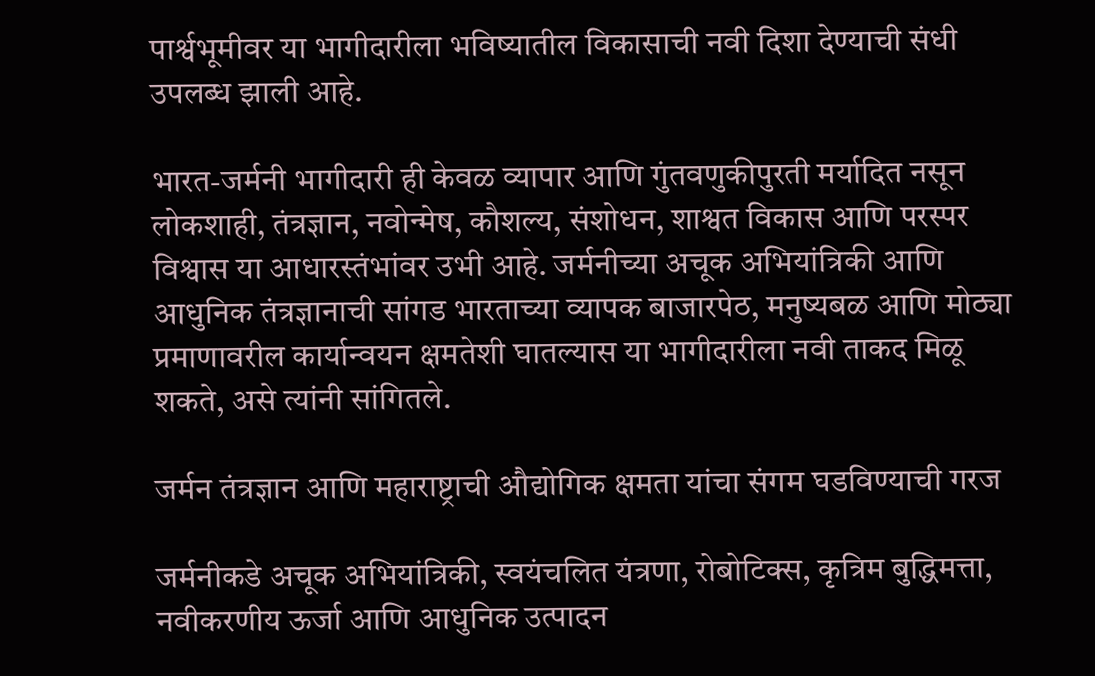पार्श्वभूमीवर या भागीदारीला भविष्यातील विकासाची नवी दिशा देण्याची संधी उपलब्ध झाली आहे.

भारत-जर्मनी भागीदारी ही केवळ व्यापार आणि गुंतवणुकीपुरती मर्यादित नसून लोकशाही, तंत्रज्ञान, नवोन्मेष, कौशल्य, संशोधन, शाश्वत विकास आणि परस्पर विश्वास या आधारस्तंभांवर उभी आहे. जर्मनीच्या अचूक अभियांत्रिकी आणि आधुनिक तंत्रज्ञानाची सांगड भारताच्या व्यापक बाजारपेठ, मनुष्यबळ आणि मोठ्या प्रमाणावरील कार्यान्वयन क्षमतेशी घातल्यास या भागीदारीला नवी ताकद मिळू शकते, असे त्यांनी सांगितले.

जर्मन तंत्रज्ञान आणि महाराष्ट्राची औद्योगिक क्षमता यांचा संगम घडविण्याची गरज

जर्मनीकडे अचूक अभियांत्रिकी, स्वयंचलित यंत्रणा, रोबोटिक्स, कृत्रिम बुद्धिमत्ता, नवीकरणीय ऊर्जा आणि आधुनिक उत्पादन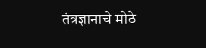तंत्रज्ञानाचे मोठे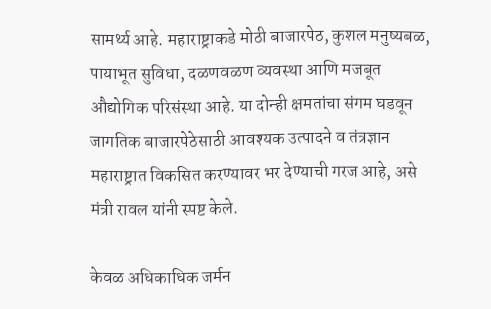सामर्थ्य आहे. महाराष्ट्राकडे मोठी बाजारपेठ, कुशल मनुष्यबळ, पायाभूत सुविधा, दळणवळण व्यवस्था आणि मजबूत औद्योगिक परिसंस्था आहे. या दोन्ही क्षमतांचा संगम घडवून जागतिक बाजारपेठेसाठी आवश्यक उत्पादने व तंत्रज्ञान महाराष्ट्रात विकसित करण्यावर भर देण्याची गरज आहे, असे मंत्री रावल यांनी स्पष्ट केले.

केवळ अधिकाधिक जर्मन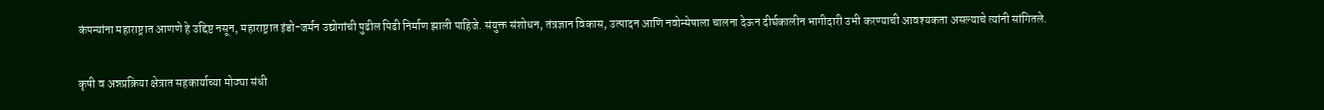कंपन्यांना महाराष्ट्रात आणणे हे उद्दिष्ट नसून, महाराष्ट्रात इंडो-जर्मन उद्योगांची पुढील पिढी निर्माण झाली पाहिजे. संयुक्त संशोधन, तंत्रज्ञान विकास, उत्पादन आणि नवोन्मेषाला चालना देऊन दीर्घकालीन भागीदारी उभी करण्याची आवश्यकता असल्याचे त्यांनी सांगितले.

कृषी व अन्नप्रक्रिया क्षेत्रात सहकार्याच्या मोठ्या संधी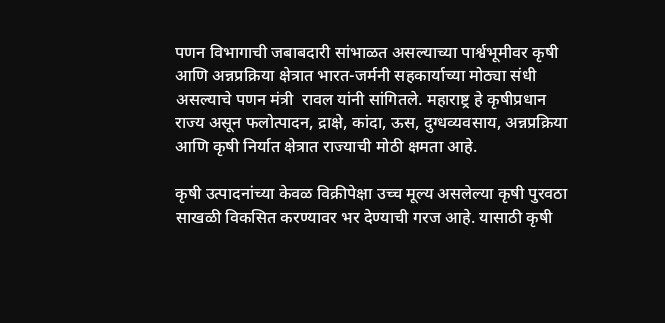पणन विभागाची जबाबदारी सांभाळत असल्याच्या पार्श्वभूमीवर कृषी आणि अन्नप्रक्रिया क्षेत्रात भारत-जर्मनी सहकार्याच्या मोठ्या संधी असल्याचे पणन मंत्री  रावल यांनी सांगितले. महाराष्ट्र हे कृषीप्रधान राज्य असून फलोत्पादन, द्राक्षे, कांदा, ऊस, दुग्धव्यवसाय, अन्नप्रक्रिया आणि कृषी निर्यात क्षेत्रात राज्याची मोठी क्षमता आहे.

कृषी उत्पादनांच्या केवळ विक्रीपेक्षा उच्च मूल्य असलेल्या कृषी पुरवठा साखळी विकसित करण्यावर भर देण्याची गरज आहे. यासाठी कृषी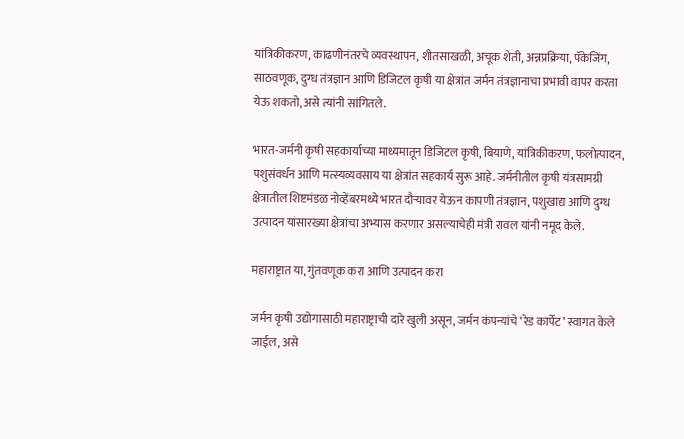यांत्रिकीकरण, काढणीनंतरचे व्यवस्थापन, शीतसाखळी, अचूक शेती, अन्नप्रक्रिया, पॅकेजिंग, साठवणूक, दुग्ध तंत्रज्ञान आणि डिजिटल कृषी या क्षेत्रांत जर्मन तंत्रज्ञानाचा प्रभावी वापर करता येऊ शकतो, असे त्यांनी सांगितले.

भारत-जर्मनी कृषी सहकार्याच्या माध्यमातून डिजिटल कृषी, बियाणे, यांत्रिकीकरण, फलोत्पादन, पशुसंवर्धन आणि मत्स्यव्यवसाय या क्षेत्रांत सहकार्य सुरू आहे. जर्मनीतील कृषी यंत्रसामग्री क्षेत्रातील शिष्टमंडळ नोव्हेंबरमध्ये भारत दौऱ्यावर येऊन कापणी तंत्रज्ञान, पशुखाद्य आणि दुग्ध उत्पादन यांसारख्या क्षेत्रांचा अभ्यास करणार असल्याचेही मंत्री रावल यांनी नमूद केले.

महाराष्ट्रात या, गुंतवणूक करा आणि उत्पादन करा

जर्मन कृषी उद्योगासाठी महाराष्ट्राची दारे खुली असून, जर्मन कंपन्यांचे ‘रेड कार्पेट’ स्वागत केले जाईल, असे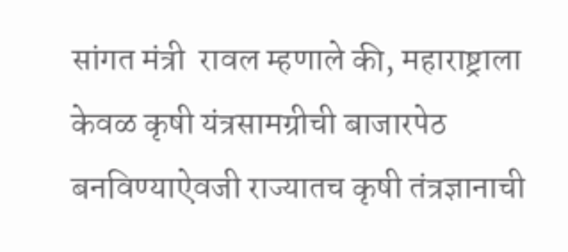सांगत मंत्री  रावल म्हणाले की, महाराष्ट्राला केवळ कृषी यंत्रसामग्रीची बाजारपेठ बनविण्याऐवजी राज्यातच कृषी तंत्रज्ञानाची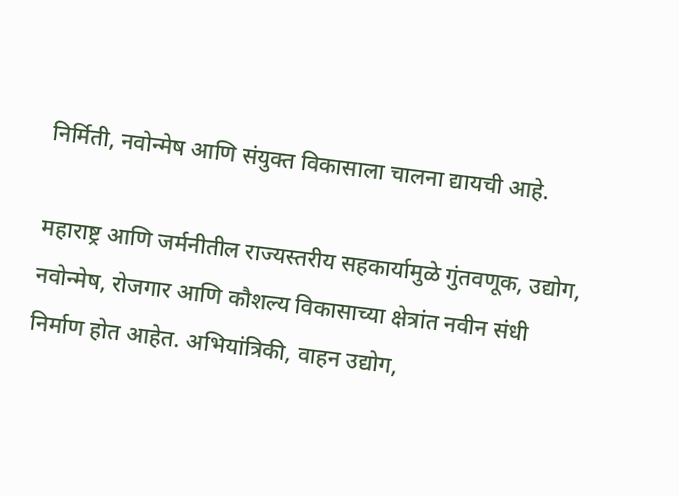निर्मिती, नवोन्मेष आणि संयुक्त विकासाला चालना द्यायची आहे.

महाराष्ट्र आणि जर्मनीतील राज्यस्तरीय सहकार्यामुळे गुंतवणूक, उद्योग, नवोन्मेष, रोजगार आणि कौशल्य विकासाच्या क्षेत्रांत नवीन संधी निर्माण होत आहेत. अभियांत्रिकी, वाहन उद्योग,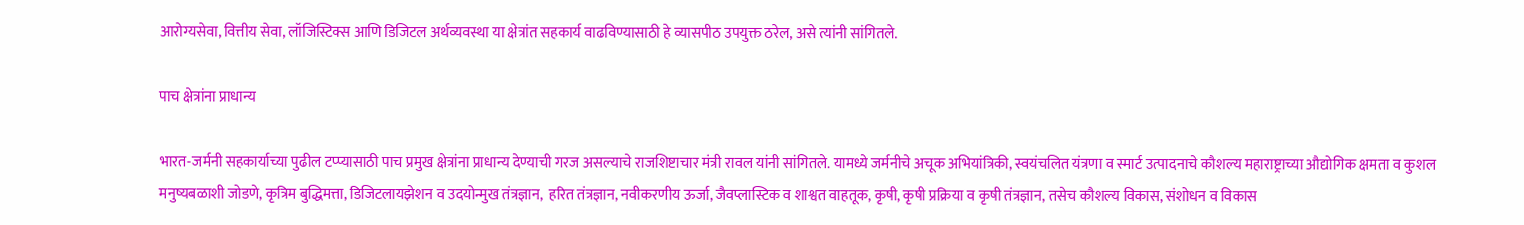आरोग्यसेवा, वित्तीय सेवा, लॉजिस्टिक्स आणि डिजिटल अर्थव्यवस्था या क्षेत्रांत सहकार्य वाढविण्यासाठी हे व्यासपीठ उपयुक्त ठरेल, असे त्यांनी सांगितले.

पाच क्षेत्रांना प्राधान्य

भारत-जर्मनी सहकार्याच्या पुढील टप्प्यासाठी पाच प्रमुख क्षेत्रांना प्राधान्य देण्याची गरज असल्याचे राजशिष्टाचार मंत्री रावल यांनी सांगितले. यामध्ये जर्मनीचे अचूक अभियांत्रिकी, स्वयंचलित यंत्रणा व स्मार्ट उत्पादनाचे कौशल्य महाराष्ट्राच्या औद्योगिक क्षमता व कुशल मनुष्यबळाशी जोडणे, कृत्रिम बुद्धिमत्ता, डिजिटलायझेशन व उदयोन्मुख तंत्रज्ञान,  हरित तंत्रज्ञान, नवीकरणीय ऊर्जा, जैवप्लास्टिक व शाश्वत वाहतूक, कृषी, कृषी प्रक्रिया व कृषी तंत्रज्ञान, तसेच कौशल्य विकास, संशोधन व विकास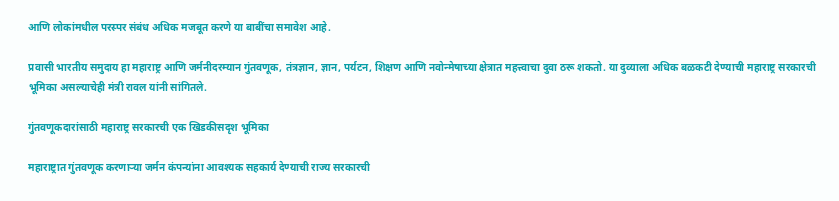आणि लोकांमधील परस्पर संबंध अधिक मजबूत करणे या बाबींचा समावेश आहे.

प्रवासी भारतीय समुदाय हा महाराष्ट्र आणि जर्मनीदरम्यान गुंतवणूक, तंत्रज्ञान, ज्ञान, पर्यटन, शिक्षण आणि नवोन्मेषाच्या क्षेत्रात महत्त्वाचा दुवा ठरू शकतो. या दुव्याला अधिक बळकटी देण्याची महाराष्ट्र सरकारची भूमिका असल्याचेही मंत्री रावल यांनी सांगितले.

गुंतवणूकदारांसाठी महाराष्ट्र सरकारची एक खिडकीसदृश भूमिका

महाराष्ट्रात गुंतवणूक करणाऱ्या जर्मन कंपन्यांना आवश्यक सहकार्य देण्याची राज्य सरकारची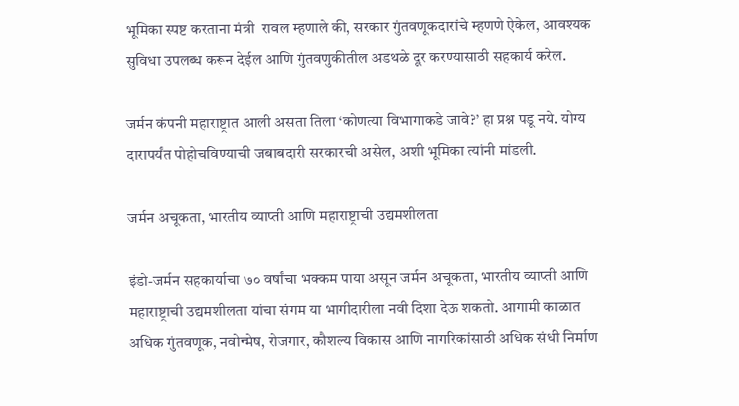भूमिका स्पष्ट करताना मंत्री  रावल म्हणाले की, सरकार गुंतवणूकदारांचे म्हणणे ऐकेल, आवश्यक सुविधा उपलब्ध करून देईल आणि गुंतवणुकीतील अडथळे दूर करण्यासाठी सहकार्य करेल.

जर्मन कंपनी महाराष्ट्रात आली असता तिला ‘कोणत्या विभागाकडे जावे?’ हा प्रश्न पडू नये. योग्य दारापर्यंत पोहोचविण्याची जबाबदारी सरकारची असेल, अशी भूमिका त्यांनी मांडली.

जर्मन अचूकता, भारतीय व्याप्ती आणि महाराष्ट्राची उद्यमशीलता

इंडो-जर्मन सहकार्याचा ७० वर्षांचा भक्कम पाया असून जर्मन अचूकता, भारतीय व्याप्ती आणि महाराष्ट्राची उद्यमशीलता यांचा संगम या भागीदारीला नवी दिशा देऊ शकतो. आगामी काळात अधिक गुंतवणूक, नवोन्मेष, रोजगार, कौशल्य विकास आणि नागरिकांसाठी अधिक संधी निर्माण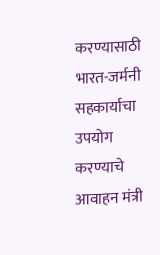करण्यासाठी भारत-जर्मनी सहकार्याचा उपयोग करण्याचे आवाहन मंत्री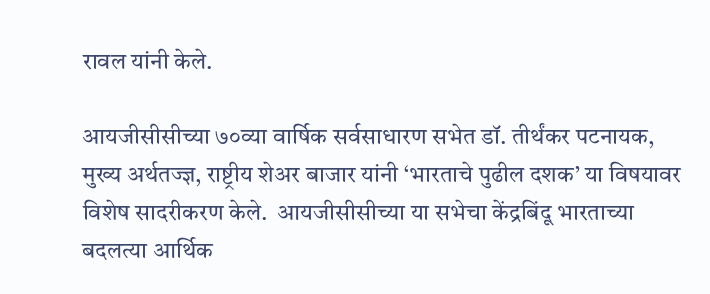रावल यांनी केले.

आयजीसीसीच्या ७०व्या वार्षिक सर्वसाधारण सभेत डॉ. तीर्थंकर पटनायक, मुख्य अर्थतज्ज्ञ, राष्ट्रीय शेअर बाजार यांनी ‘भारताचे पुढील दशक’ या विषयावर विशेष सादरीकरण केले.  आयजीसीसीच्या या सभेचा केंद्रबिंदू भारताच्या बदलत्या आर्थिक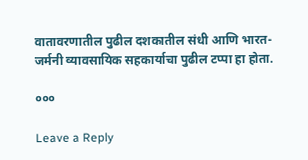वातावरणातील पुढील दशकातील संधी आणि भारत-जर्मनी व्यावसायिक सहकार्याचा पुढील टप्पा हा होता.

०००

Leave a Reply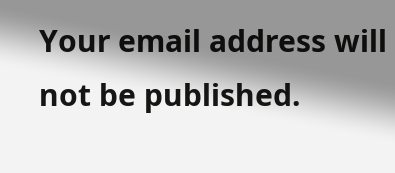Your email address will not be published.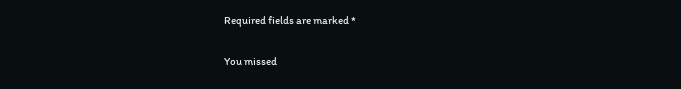Required fields are marked *

You missed